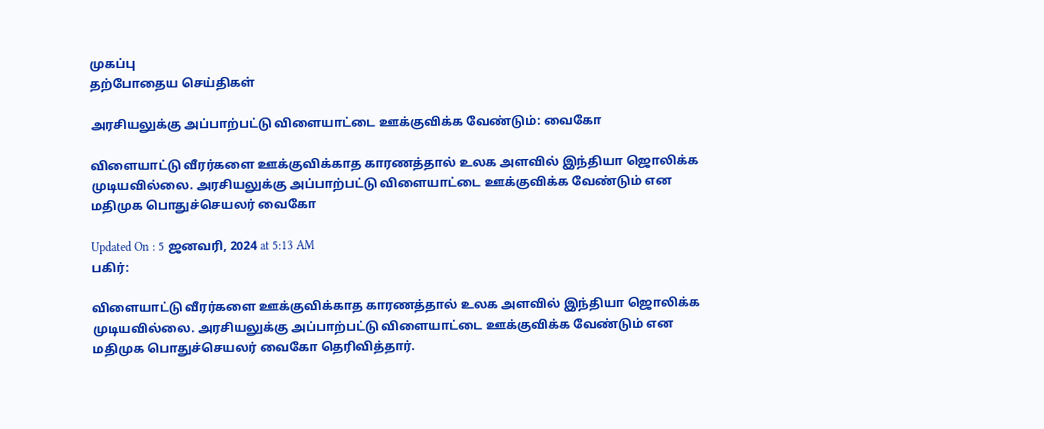முகப்பு
தற்போதைய செய்திகள்

அரசியலுக்கு அப்பாற்பட்டு விளையாட்டை ஊக்குவிக்க வேண்டும்: வைகோ

விளையாட்டு வீரர்களை ஊக்குவிக்காத காரணத்தால் உலக அளவில் இந்தியா ஜொலிக்க முடியவில்லை. அரசியலுக்கு அப்பாற்பட்டு விளையாட்டை ஊக்குவிக்க வேண்டும் என மதிமுக பொதுச்செயலர் வைகோ

Updated On : 5 ஜனவரி, 2024 at 5:13 AM
பகிர்:

விளையாட்டு வீரர்களை ஊக்குவிக்காத காரணத்தால் உலக அளவில் இந்தியா ஜொலிக்க முடியவில்லை. அரசியலுக்கு அப்பாற்பட்டு விளையாட்டை ஊக்குவிக்க வேண்டும் என மதிமுக பொதுச்செயலர் வைகோ தெரிவித்தார்.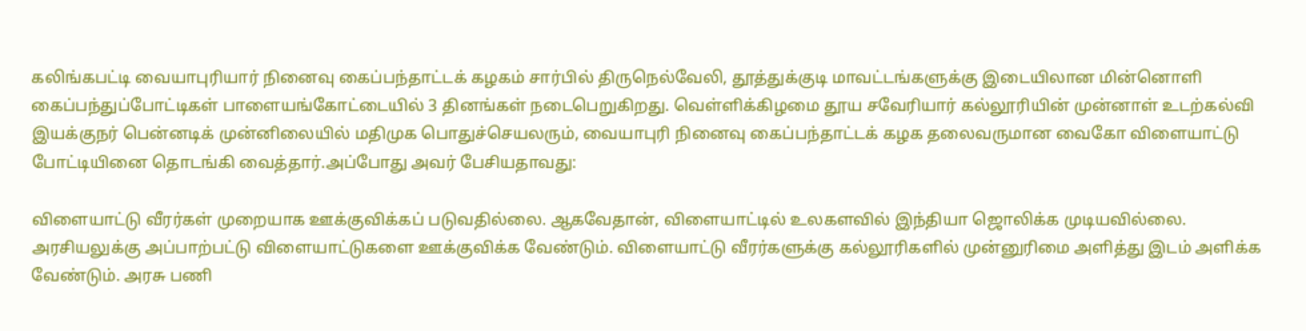கலிங்கபட்டி வையாபுரியார் நினைவு கைப்பந்தாட்டக் கழகம் சார்பில் திருநெல்வேலி, தூத்துக்குடி மாவட்டங்களுக்கு இடையிலான மின்னொளி கைப்பந்துப்போட்டிகள் பாளையங்கோட்டையில் 3 தினங்கள் நடைபெறுகிறது. வெள்ளிக்கிழமை தூய சவேரியார் கல்லூரியின் முன்னாள் உடற்கல்வி இயக்குநர் பென்னடிக் முன்னிலையில் மதிமுக பொதுச்செயலரும், வையாபுரி நினைவு கைப்பந்தாட்டக் கழக தலைவருமான வைகோ விளையாட்டு போட்டியினை தொடங்கி வைத்தார்.அப்போது அவர் பேசியதாவது:

விளையாட்டு வீரர்கள் முறையாக ஊக்குவிக்கப் படுவதில்லை. ஆகவேதான், விளையாட்டில் உலகளவில் இந்தியா ஜொலிக்க முடியவில்லை. அரசியலுக்கு அப்பாற்பட்டு விளையாட்டுகளை ஊக்குவிக்க வேண்டும். விளையாட்டு வீரர்களுக்கு கல்லூரிகளில் முன்னுரிமை அளித்து இடம் அளிக்க வேண்டும். அரசு பணி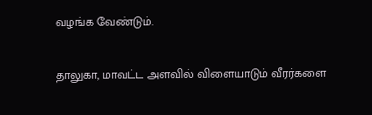வழங்க வேண்டும்.

தாலுகா, மாவட்ட அளவில் விளையாடும் வீரர்களை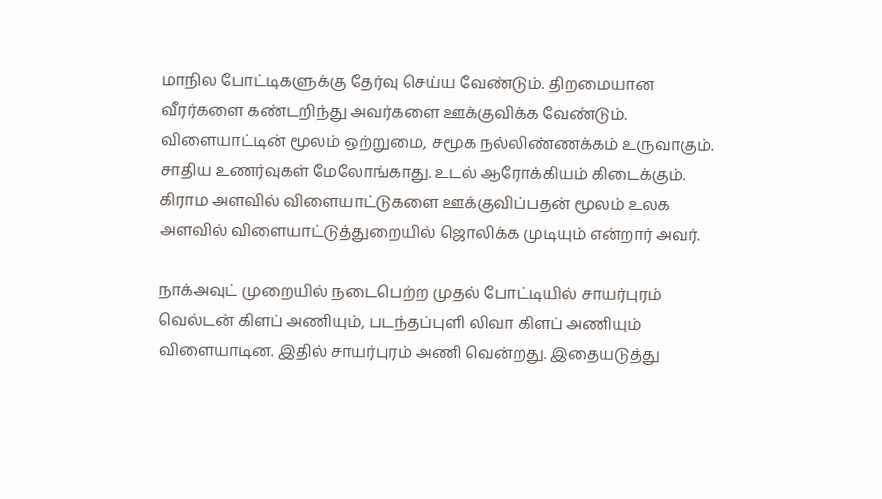மாநில போட்டிகளுக்கு தேர்வு செய்ய வேண்டும். திறமையான வீரர்களை கண்டறிந்து அவர்களை ஊக்குவிக்க வேண்டும். விளையாட்டின் மூலம் ஒற்றுமை, சமூக நல்லிண்ணக்கம் உருவாகும். சாதிய உணர்வுகள் மேலோங்காது. உடல் ஆரோக்கியம் கிடைக்கும். கிராம அளவில் விளையாட்டுகளை ஊக்குவிப்பதன் மூலம் உலக அளவில் விளையாட்டுத்துறையில் ஜொலிக்க முடியும் என்றார் அவர்.

நாக்அவுட் முறையில் நடைபெற்ற முதல் போட்டியில் சாயர்புரம் வெல்டன் கிளப் அணியும், படந்தப்புளி லிவா கிளப் அணியும் விளையாடின. இதில் சாயர்புரம் அணி வென்றது. இதையடுத்து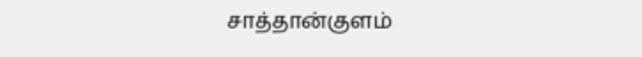சாத்தான்குளம்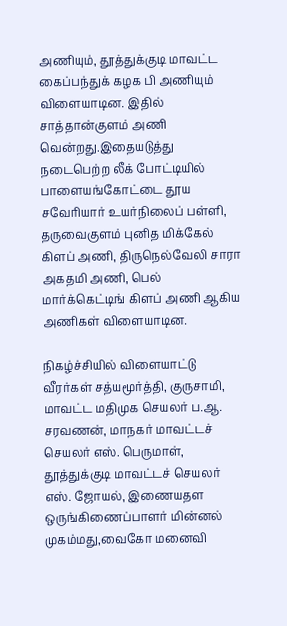அணியும், தூத்துக்குடி மாவட்ட கைப்பந்துக் கழக பி அணியும் விளையாடின. இதில் சாத்தான்குளம் அணி வென்றது.இதையடுத்து நடைபெற்ற லீக் போட்டியில் பாளையங்கோட்டை தூய சவேரியார் உயர்நிலைப் பள்ளி, தருவைகுளம் புனித மிக்கேல் கிளப் அணி, திருநெல்வேலி சாரா அகதமி அணி, பெல் மார்க்கெட்டிங் கிளப் அணி ஆகிய அணிகள் விளையாடின.

நிகழ்ச்சியில் விளையாட்டு வீரர்கள் சத்யமூர்த்தி, குருசாமி, மாவட்ட மதிமுக செயலர் ப.ஆ. சரவணன், மாநகர் மாவட்டச் செயலர் எஸ். பெருமாள், தூத்துக்குடி மாவட்டச் செயலர் எஸ். ஜோயல், இணையதள ஒருங்கிணைப்பாளர் மின்னல் முகம்மது,வைகோ மனைவி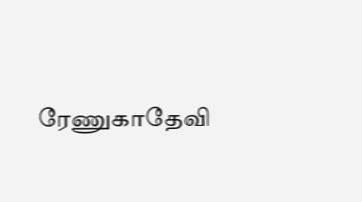ரேணுகாதேவி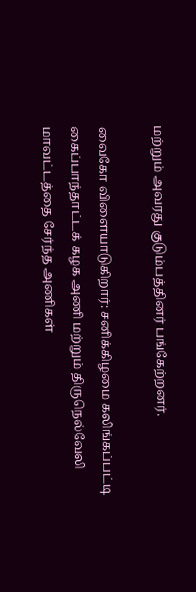மற்றும் அவரது குடும்பத்தினர் பங்கேற்றனர்.

வைகோ விளையாடுகிறார்: சனிக்கிழமை கலிங்கப்பட்டி கைப்பாந்தாட்டக் கழக அணி மற்றும் திருநெல்வேலி மாவட்டத்தை சேர்ந்த அணிகள்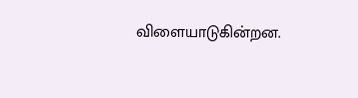விளையாடுகின்றன.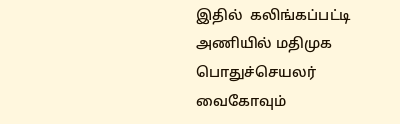இதில்  கலிங்கப்பட்டி அணியில் மதிமுக பொதுச்செயலர் வைகோவும்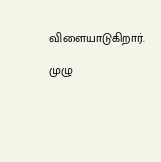விளையாடுகிறார்.

முழு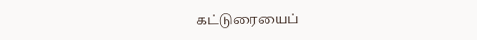கட்டுரையைப்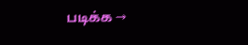படிக்க →